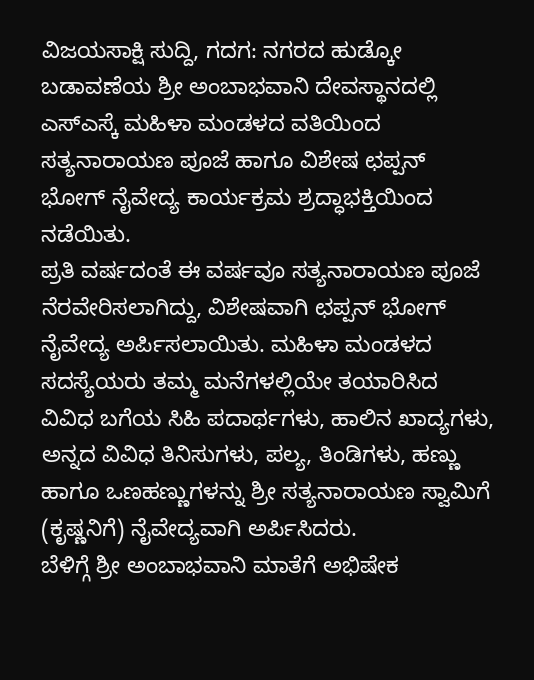ವಿಜಯಸಾಕ್ಷಿ ಸುದ್ದಿ, ಗದಗ: ನಗರದ ಹುಡ್ಕೋ ಬಡಾವಣೆಯ ಶ್ರೀ ಅಂಬಾಭವಾನಿ ದೇವಸ್ಥಾನದಲ್ಲಿ ಎಸ್ಎಸ್ಕೆ ಮಹಿಳಾ ಮಂಡಳದ ವತಿಯಿಂದ ಸತ್ಯನಾರಾಯಣ ಪೂಜೆ ಹಾಗೂ ವಿಶೇಷ ಛಪ್ಪನ್ ಭೋಗ್ ನೈವೇದ್ಯ ಕಾರ್ಯಕ್ರಮ ಶ್ರದ್ಧಾಭಕ್ತಿಯಿಂದ ನಡೆಯಿತು.
ಪ್ರತಿ ವರ್ಷದಂತೆ ಈ ವರ್ಷವೂ ಸತ್ಯನಾರಾಯಣ ಪೂಜೆ ನೆರವೇರಿಸಲಾಗಿದ್ದು, ವಿಶೇಷವಾಗಿ ಛಪ್ಪನ್ ಭೋಗ್ ನೈವೇದ್ಯ ಅರ್ಪಿಸಲಾಯಿತು. ಮಹಿಳಾ ಮಂಡಳದ ಸದಸ್ಯೆಯರು ತಮ್ಮ ಮನೆಗಳಲ್ಲಿಯೇ ತಯಾರಿಸಿದ ವಿವಿಧ ಬಗೆಯ ಸಿಹಿ ಪದಾರ್ಥಗಳು, ಹಾಲಿನ ಖಾದ್ಯಗಳು, ಅನ್ನದ ವಿವಿಧ ತಿನಿಸುಗಳು, ಪಲ್ಯ, ತಿಂಡಿಗಳು, ಹಣ್ಣು ಹಾಗೂ ಒಣಹಣ್ಣುಗಳನ್ನು ಶ್ರೀ ಸತ್ಯನಾರಾಯಣ ಸ್ವಾಮಿಗೆ (ಕೃಷ್ಣನಿಗೆ) ನೈವೇದ್ಯವಾಗಿ ಅರ್ಪಿಸಿದರು.
ಬೆಳಿಗ್ಗೆ ಶ್ರೀ ಅಂಬಾಭವಾನಿ ಮಾತೆಗೆ ಅಭಿಷೇಕ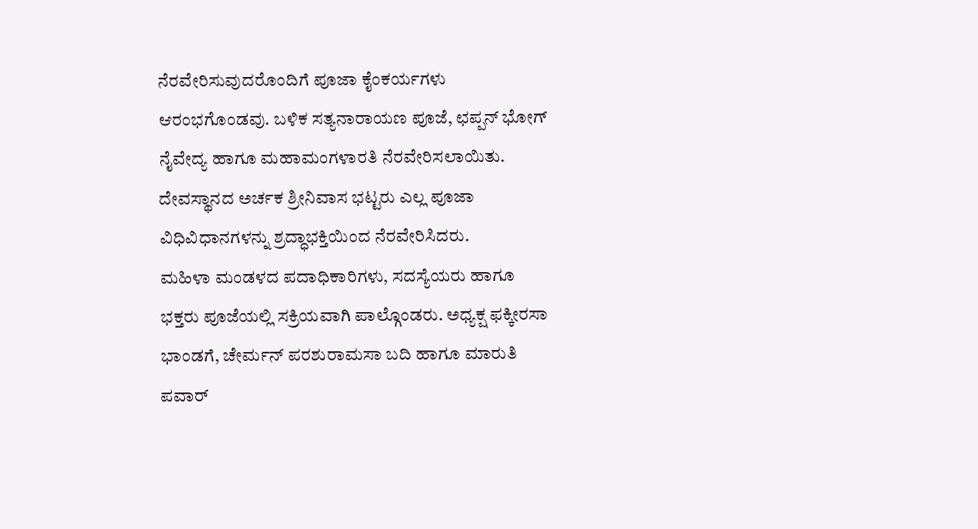ನೆರವೇರಿಸುವುದರೊಂದಿಗೆ ಪೂಜಾ ಕೈಂಕರ್ಯಗಳು ಆರಂಭಗೊಂಡವು. ಬಳಿಕ ಸತ್ಯನಾರಾಯಣ ಪೂಜೆ, ಛಪ್ಪನ್ ಭೋಗ್ ನೈವೇದ್ಯ ಹಾಗೂ ಮಹಾಮಂಗಳಾರತಿ ನೆರವೇರಿಸಲಾಯಿತು. ದೇವಸ್ಥಾನದ ಅರ್ಚಕ ಶ್ರೀನಿವಾಸ ಭಟ್ಟರು ಎಲ್ಲ ಪೂಜಾ ವಿಧಿವಿಧಾನಗಳನ್ನು ಶ್ರದ್ಧಾಭಕ್ತಿಯಿಂದ ನೆರವೇರಿಸಿದರು.
ಮಹಿಳಾ ಮಂಡಳದ ಪದಾಧಿಕಾರಿಗಳು, ಸದಸ್ಯೆಯರು ಹಾಗೂ ಭಕ್ತರು ಪೂಜೆಯಲ್ಲಿ ಸಕ್ರಿಯವಾಗಿ ಪಾಲ್ಗೊಂಡರು. ಅಧ್ಯಕ್ಷ ಫಕ್ಕೀರಸಾ ಭಾಂಡಗೆ, ಚೇರ್ಮನ್ ಪರಶುರಾಮಸಾ ಬದಿ ಹಾಗೂ ಮಾರುತಿ ಪವಾರ್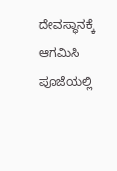ದೇವಸ್ಥಾನಕ್ಕೆ ಆಗಮಿಸಿ ಪೂಜೆಯಲ್ಲಿ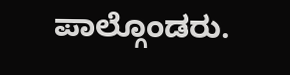ಪಾಲ್ಗೊಂಡರು.